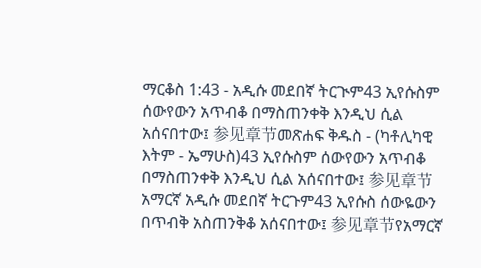ማርቆስ 1:43 - አዲሱ መደበኛ ትርጒም43 ኢየሱስም ሰውየውን አጥብቆ በማስጠንቀቅ እንዲህ ሲል አሰናበተው፤ 参见章节መጽሐፍ ቅዱስ - (ካቶሊካዊ እትም - ኤማሁስ)43 ኢየሱስም ሰውየውን አጥብቆ በማስጠንቀቅ እንዲህ ሲል አሰናበተው፤ 参见章节አማርኛ አዲሱ መደበኛ ትርጉም43 ኢየሱስ ሰውዬውን በጥብቅ አስጠንቅቆ አሰናበተው፤ 参见章节የአማርኛ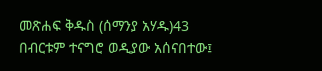መጽሐፍ ቅዱስ (ሰማንያ አሃዱ)43 በብርቱም ተናግሮ ወዲያው አሰናበተው፤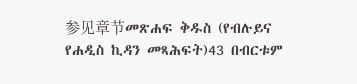参见章节መጽሐፍ ቅዱስ (የብሉይና የሐዲስ ኪዳን መጻሕፍት)43 በብርቱም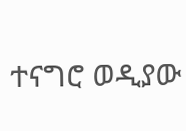ተናግሮ ወዲያው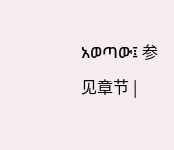አወጣው፤ 参见章节 |